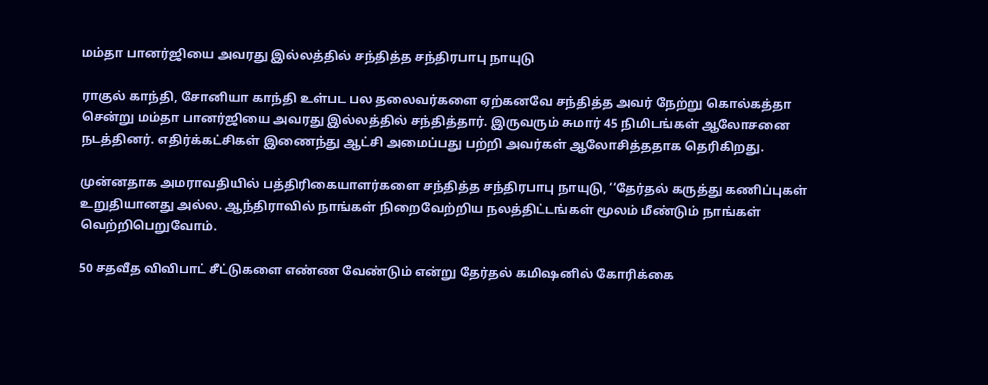மம்தா பானர்ஜியை அவரது இல்லத்தில் சந்தித்த சந்திரபாபு நாயுடு

ராகுல் காந்தி, சோனியா காந்தி உள்பட பல தலைவர்களை ஏற்கனவே சந்தித்த அவர் நேற்று கொல்கத்தா சென்று மம்தா பானர்ஜியை அவரது இல்லத்தில் சந்தித்தார். இருவரும் சுமார் 45 நிமிடங்கள் ஆலோசனை நடத்தினர். எதிர்க்கட்சிகள் இணைந்து ஆட்சி அமைப்பது பற்றி அவர்கள் ஆலோசித்ததாக தெரிகிறது.

முன்னதாக அமராவதியில் பத்திரிகையாளர்களை சந்தித்த சந்திரபாபு நாயுடு, ‘‘தேர்தல் கருத்து கணிப்புகள் உறுதியானது அல்ல. ஆந்திராவில் நாங்கள் நிறைவேற்றிய நலத்திட்டங்கள் மூலம் மீண்டும் நாங்கள் வெற்றிபெறுவோம்.

50 சதவீத விவிபாட் சீட்டுகளை எண்ண வேண்டும் என்று தேர்தல் கமி‌ஷனில் கோரிக்கை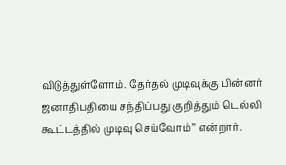விடுத்துள்ளோம். தேர்தல் முடிவுக்கு பின்னர் ஜனாதிபதியை சந்திப்பது குறித்தும் டெல்லி கூட்டத்தில் முடிவு செய்வோம்’’ என்றார்.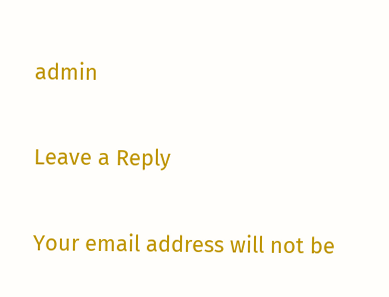admin

Leave a Reply

Your email address will not be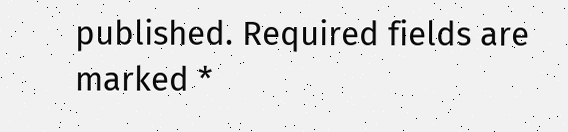published. Required fields are marked *